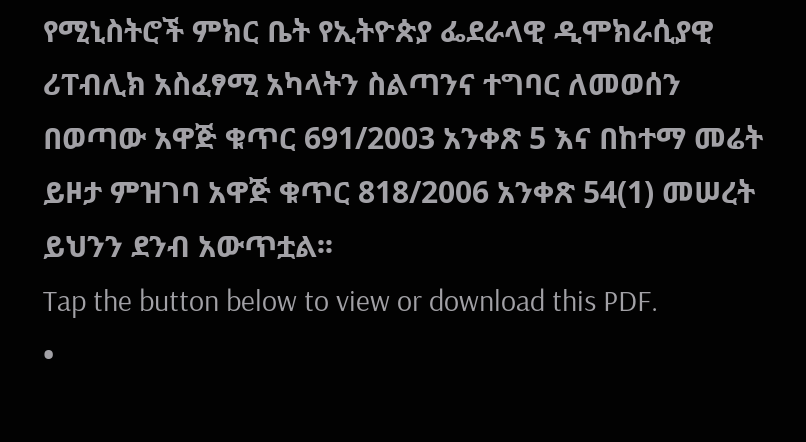የሚኒስትሮች ምክር ቤት የኢትዮጵያ ፌደራላዊ ዲሞክራሲያዊ ሪፐብሊክ አስፈፃሚ አካላትን ስልጣንና ተግባር ለመወሰን በወጣው አዋጅ ቁጥር 691/2003 አንቀጽ 5 እና በከተማ መሬት ይዞታ ምዝገባ አዋጅ ቁጥር 818/2006 አንቀጽ 54(1) መሠረት ይህንን ደንብ አውጥቷል፡፡
Tap the button below to view or download this PDF.
•